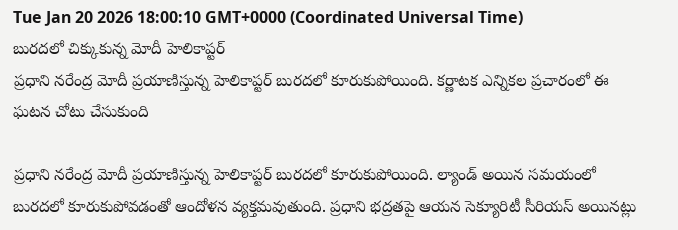Tue Jan 20 2026 18:00:10 GMT+0000 (Coordinated Universal Time)
బురదలో చిక్కుకున్న మోదీ హెలికాప్టర్
ప్రధాని నరేంద్ర మోదీ ప్రయాణిస్తున్న హెలికాప్టర్ బురదలో కూరుకుపోయింది. కర్ణాటక ఎన్నికల ప్రచారంలో ఈ ఘటన చోటు చేసుకుంది

ప్రధాని నరేంద్ర మోదీ ప్రయాణిస్తున్న హెలికాప్టర్ బురదలో కూరుకుపోయింది. ల్యాండ్ అయిన సమయంలో బురదలో కూరుకుపోవడంతో ఆందోళన వ్యక్తమవుతుంది. ప్రధాని భద్రతపై ఆయన సెక్యూరిటీ సీరియస్ అయినట్లు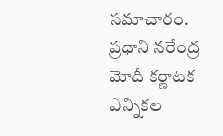సమాచారం. ప్రధాని నరేంద్ర మోదీ కర్ణాటక ఎన్నికల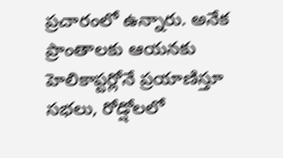ప్రచారంలో ఉన్నారు. అనేక ప్రాంతాలకు ఆయనకు హెలికాప్టర్లోనే ప్రయాణిస్తూ సభలు, రోడ్షోలలో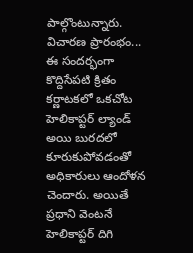పాల్గొంటున్నారు.
విచారణ ప్రారంభం...
ఈ సందర్భంగా కొద్దిసేపటి క్రితం కర్ణాటకలో ఒకచోట హెలికాప్టర్ ల్యాండ్ అయి బురదలో కూరుకుపోవడంతో అధికారులు ఆందోళన చెందారు. అయితే ప్రధాని వెంటనే హెలికాప్టర్ దిగి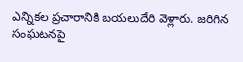ఎన్నికల ప్రచారానికి బయలుదేరి వెళ్లారు. జరిగిన సంఘటనపై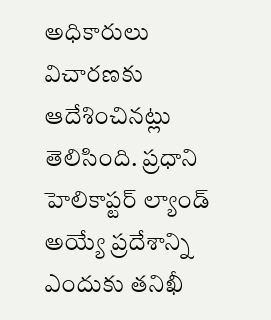అధికారులు విచారణకు ఆదేశించినట్లు తెలిసింది. ప్రధాని హెలికాప్టర్ ల్యాండ్ అయ్యే ప్రదేశాన్ని ఎందుకు తనిఖీ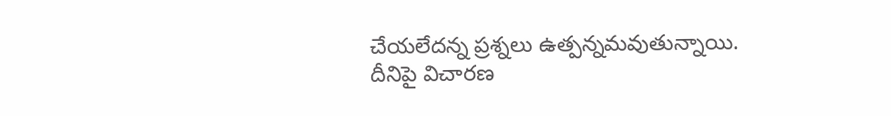చేయలేదన్న ప్రశ్నలు ఉత్పన్నమవుతున్నాయి. దీనిపై విచారణ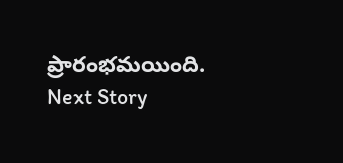ప్రారంభమయింది.
Next Story